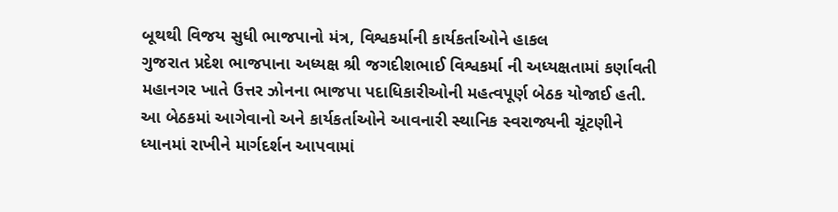બૂથથી વિજય સુધી ભાજપાનો મંત્ર, વિશ્વકર્માની કાર્યકર્તાઓને હાકલ
ગુજરાત પ્રદેશ ભાજપાના અધ્યક્ષ શ્રી જગદીશભાઈ વિશ્વકર્મા ની અધ્યક્ષતામાં કર્ણાવતી મહાનગર ખાતે ઉત્તર ઝોનના ભાજપા પદાધિકારીઓની મહત્વપૂર્ણ બેઠક યોજાઈ હતી. આ બેઠકમાં આગેવાનો અને કાર્યકર્તાઓને આવનારી સ્થાનિક સ્વરાજ્યની ચૂંટણીને ધ્યાનમાં રાખીને માર્ગદર્શન આપવામાં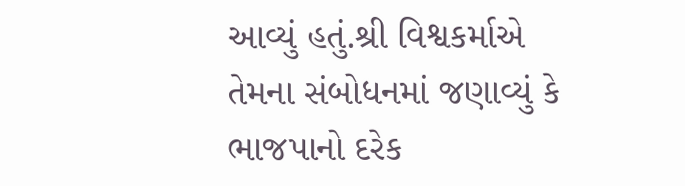આવ્યું હતું.શ્રી વિશ્વકર્માએ તેમના સંબોધનમાં જણાવ્યું કે ભાજપાનો દરેક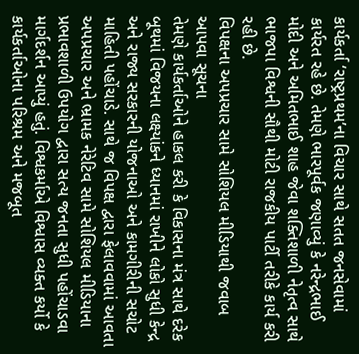કાર્યકર્તા ‘રાષ્ટ્રપ્રથમ’ના વિચાર સાથે સતત જનસેવામાં કાર્યરત રહે છે. તેમણે ભારપૂર્વક જણાવ્યું કે નરેન્દ્રભાઈ મોદી અને અમિતભાઈ શાહ જેવા શક્તિશાળી નેતૃત્વ સાથે ભાજપા વિશ્વની સૌથી મોટી રાજકીય પાર્ટી તરીકે કાર્ય કરી રહી છે.
વિપક્ષના અપપ્રચાર સામે સોશિયલ મીડિયાથી જવાબ આપવા સૂચના
તેમણે કાર્યકર્તાઓને હાકલ કરી કે વિકાસના મંત્ર સાથે દરેક બૂથમાં વિજયના લક્ષ્યાંકને ધ્યાનમાં રાખીને લોકો સુધી કેન્દ્ર અને રાજ્ય સરકારની યોજનાઓ અને કામગીરીની સચોટ માહિતી પહોંચાડે. સાથે જ વિપક્ષ દ્વારા ફેલાવવામાં આવતા અપપ્રચાર અને ભ્રામક નેરેટિવ સામે સોશિયલ મીડિયાના પ્રભાવશાળી ઉપયોગ દ્વારા સત્ય જનતા સુધી પહોંચાડવા માર્ગદર્શન આપ્યું હતું. વિશ્વકર્માએ વિશ્વાસ વ્યક્ત કર્યો કે કાર્યકર્તાઓના પરિશ્રમ અને મજબૂત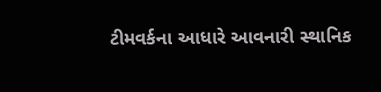ટીમવર્કના આધારે આવનારી સ્થાનિક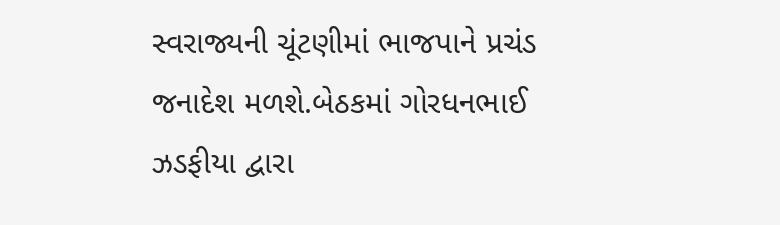સ્વરાજ્યની ચૂંટણીમાં ભાજપાને પ્રચંડ જનાદેશ મળશે.બેઠકમાં ગોરધનભાઈ ઝડફીયા દ્વારા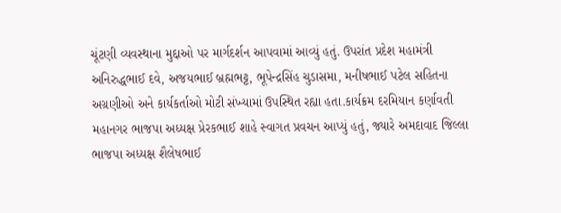ચૂંટણી વ્યવસ્થાના મુદ્દાઓ પર માર્ગદર્શન આપવામાં આવ્યું હતું. ઉપરાંત પ્રદેશ મહામંત્રી અનિરુદ્ધભાઈ દવે, અજયભાઈ બ્રહ્મભટ્ટ, ભૂપેન્દ્રસિંહ ચુડાસમા, મનીષભાઈ પટેલ સહિતના અગ્રણીઓ અને કાર્યકર્તાઓ મોટી સંખ્યામાં ઉપસ્થિત રહ્યા હતા.કાર્યક્રમ દરમિયાન કર્ણાવતી મહાનગર ભાજપા અધ્યક્ષ પ્રેરકભાઈ શાહે સ્વાગત પ્રવચન આપ્યું હતું, જ્યારે અમદાવાદ જિલ્લા ભાજપા અધ્યક્ષ શૈલેષભાઈ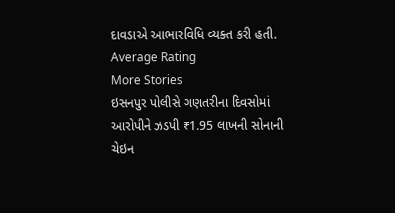દાવડાએ આભારવિધિ વ્યક્ત કરી હતી.
Average Rating
More Stories
ઇસનપુર પોલીસે ગણતરીના દિવસોમાં આરોપીને ઝડપી ₹1.95 લાખની સોનાની ચેઇન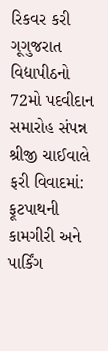રિકવર કરી
ગૂગુજરાત વિદ્યાપીઠનો 72મો પદવીદાન સમારોહ સંપન્ન
શ્રીજી ચાઈવાલે ફરી વિવાદમાં: ફૂટપાથની કામગીરી અને પાર્કિંગ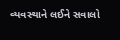વ્યવસ્થાને લઈને સવાલો